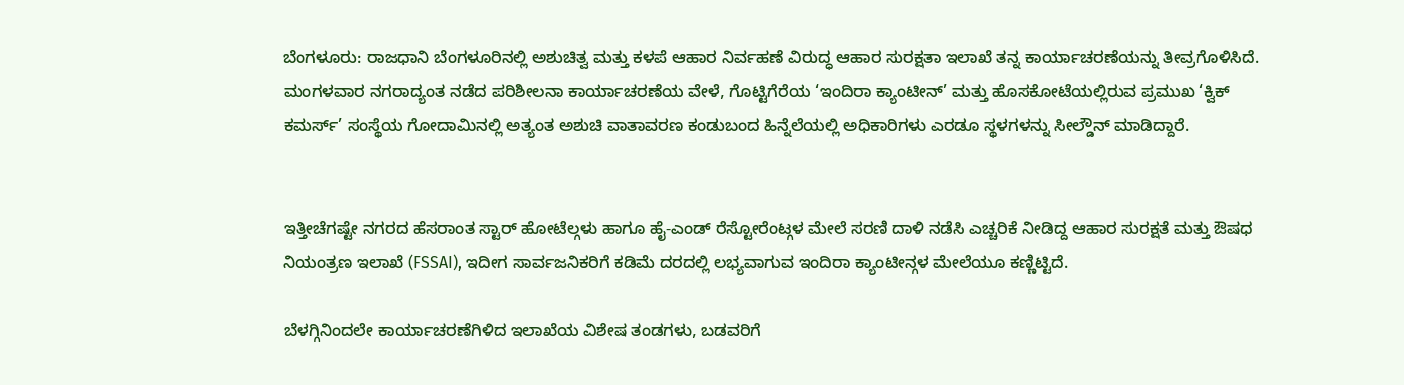ಬೆಂಗಳೂರು: ರಾಜಧಾನಿ ಬೆಂಗಳೂರಿನಲ್ಲಿ ಅಶುಚಿತ್ವ ಮತ್ತು ಕಳಪೆ ಆಹಾರ ನಿರ್ವಹಣೆ ವಿರುದ್ಧ ಆಹಾರ ಸುರಕ್ಷತಾ ಇಲಾಖೆ ತನ್ನ ಕಾರ್ಯಾಚರಣೆಯನ್ನು ತೀವ್ರಗೊಳಿಸಿದೆ. ಮಂಗಳವಾರ ನಗರಾದ್ಯಂತ ನಡೆದ ಪರಿಶೀಲನಾ ಕಾರ್ಯಾಚರಣೆಯ ವೇಳೆ, ಗೊಟ್ಟಿಗೆರೆಯ ‘ಇಂದಿರಾ ಕ್ಯಾಂಟೀನ್’ ಮತ್ತು ಹೊಸಕೋಟೆಯಲ್ಲಿರುವ ಪ್ರಮುಖ ‘ಕ್ವಿಕ್ ಕಮರ್ಸ್’ ಸಂಸ್ಥೆಯ ಗೋದಾಮಿನಲ್ಲಿ ಅತ್ಯಂತ ಅಶುಚಿ ವಾತಾವರಣ ಕಂಡುಬಂದ ಹಿನ್ನೆಲೆಯಲ್ಲಿ ಅಧಿಕಾರಿಗಳು ಎರಡೂ ಸ್ಥಳಗಳನ್ನು ಸೀಲ್ಡೌನ್ ಮಾಡಿದ್ದಾರೆ.


ಇತ್ತೀಚೆಗಷ್ಟೇ ನಗರದ ಹೆಸರಾಂತ ಸ್ಟಾರ್ ಹೋಟೆಲ್ಗಳು ಹಾಗೂ ಹೈ-ಎಂಡ್ ರೆಸ್ಟೋರೆಂಟ್ಗಳ ಮೇಲೆ ಸರಣಿ ದಾಳಿ ನಡೆಸಿ ಎಚ್ಚರಿಕೆ ನೀಡಿದ್ದ ಆಹಾರ ಸುರಕ್ಷತೆ ಮತ್ತು ಔಷಧ ನಿಯಂತ್ರಣ ಇಲಾಖೆ (FSSAI), ಇದೀಗ ಸಾರ್ವಜನಿಕರಿಗೆ ಕಡಿಮೆ ದರದಲ್ಲಿ ಲಭ್ಯವಾಗುವ ಇಂದಿರಾ ಕ್ಯಾಂಟೀನ್ಗಳ ಮೇಲೆಯೂ ಕಣ್ಣಿಟ್ಟಿದೆ.

ಬೆಳಗ್ಗಿನಿಂದಲೇ ಕಾರ್ಯಾಚರಣೆಗಿಳಿದ ಇಲಾಖೆಯ ವಿಶೇಷ ತಂಡಗಳು, ಬಡವರಿಗೆ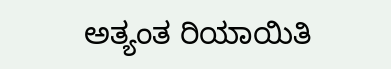ಅತ್ಯಂತ ರಿಯಾಯಿತಿ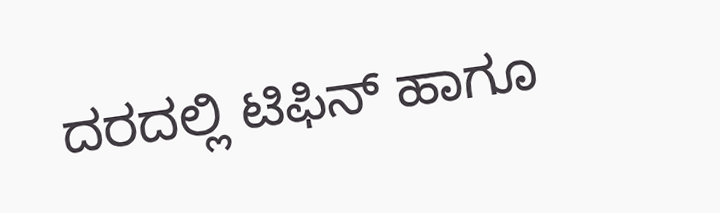ದರದಲ್ಲಿ ಟಿಫಿನ್ ಹಾಗೂ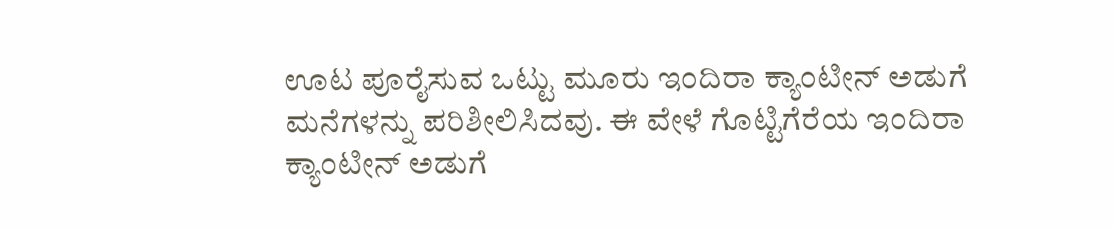ಊಟ ಪೂರೈಸುವ ಒಟ್ಟು ಮೂರು ಇಂದಿರಾ ಕ್ಯಾಂಟೀನ್ ಅಡುಗೆ ಮನೆಗಳನ್ನು ಪರಿಶೀಲಿಸಿದವು. ಈ ವೇಳೆ ಗೊಟ್ಟಿಗೆರೆಯ ಇಂದಿರಾ ಕ್ಯಾಂಟೀನ್ ಅಡುಗೆ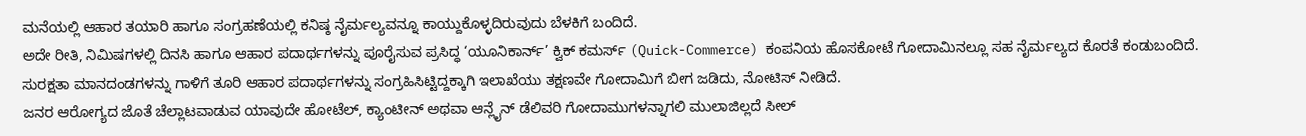ಮನೆಯಲ್ಲಿ ಆಹಾರ ತಯಾರಿ ಹಾಗೂ ಸಂಗ್ರಹಣೆಯಲ್ಲಿ ಕನಿಷ್ಠ ನೈರ್ಮಲ್ಯವನ್ನೂ ಕಾಯ್ದುಕೊಳ್ಳದಿರುವುದು ಬೆಳಕಿಗೆ ಬಂದಿದೆ.
ಅದೇ ರೀತಿ, ನಿಮಿಷಗಳಲ್ಲಿ ದಿನಸಿ ಹಾಗೂ ಆಹಾರ ಪದಾರ್ಥಗಳನ್ನು ಪೂರೈಸುವ ಪ್ರಸಿದ್ಧ ‘ಯೂನಿಕಾರ್ನ್’ ಕ್ವಿಕ್ ಕಮರ್ಸ್ (Quick-Commerce) ಕಂಪನಿಯ ಹೊಸಕೋಟೆ ಗೋದಾಮಿನಲ್ಲೂ ಸಹ ನೈರ್ಮಲ್ಯದ ಕೊರತೆ ಕಂಡುಬಂದಿದೆ. ಸುರಕ್ಷತಾ ಮಾನದಂಡಗಳನ್ನು ಗಾಳಿಗೆ ತೂರಿ ಆಹಾರ ಪದಾರ್ಥಗಳನ್ನು ಸಂಗ್ರಹಿಸಿಟ್ಟಿದ್ದಕ್ಕಾಗಿ ಇಲಾಖೆಯು ತಕ್ಷಣವೇ ಗೋದಾಮಿಗೆ ಬೀಗ ಜಡಿದು, ನೋಟಿಸ್ ನೀಡಿದೆ.
ಜನರ ಆರೋಗ್ಯದ ಜೊತೆ ಚೆಲ್ಲಾಟವಾಡುವ ಯಾವುದೇ ಹೋಟೆಲ್, ಕ್ಯಾಂಟೀನ್ ಅಥವಾ ಆನ್ಲೈನ್ ಡೆಲಿವರಿ ಗೋದಾಮುಗಳನ್ನಾಗಲಿ ಮುಲಾಜಿಲ್ಲದೆ ಸೀಲ್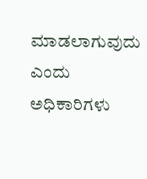ಮಾಡಲಾಗುವುದು ಎಂದು ಅಧಿಕಾರಿಗಳು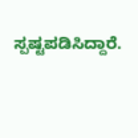ಸ್ಪಷ್ಟಪಡಿಸಿದ್ದಾರೆ.